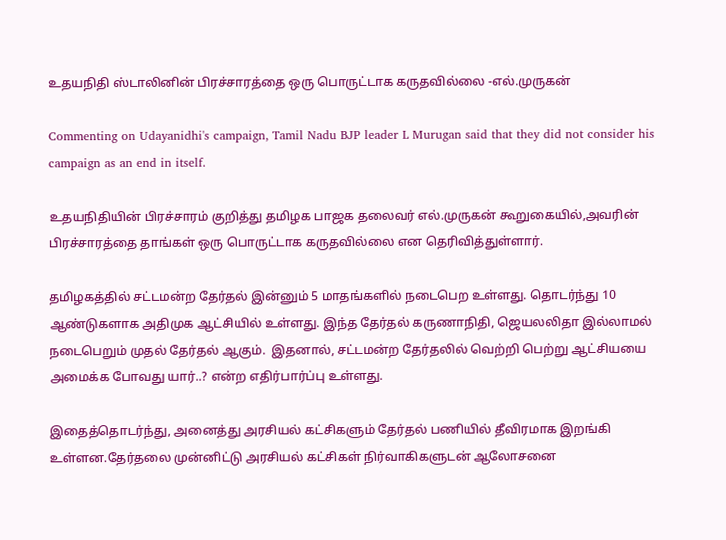உதயநிதி ஸ்டாலினின் பிரச்சாரத்தை ஒரு பொருட்டாக கருதவில்லை -எல்.முருகன்

Commenting on Udayanidhi's campaign, Tamil Nadu BJP leader L Murugan said that they did not consider his campaign as an end in itself.

உதயநிதியின் பிரச்சாரம் குறித்து தமிழக பாஜக தலைவர் எல்.முருகன் கூறுகையில்,அவரின் பிரச்சாரத்தை தாங்கள் ஒரு பொருட்டாக கருதவில்லை என தெரிவித்துள்ளார்.

தமிழகத்தில் சட்டமன்ற தேர்தல் இன்னும் 5 மாதங்களில் நடைபெற உள்ளது. தொடர்ந்து 10 ஆண்டுகளாக அதிமுக ஆட்சியில் உள்ளது. இந்த தேர்தல் கருணாநிதி, ஜெயலலிதா இல்லாமல் நடைபெறும் முதல் தேர்தல் ஆகும்.  இதனால், சட்டமன்ற தேர்தலில் வெற்றி பெற்று ஆட்சியயை அமைக்க போவது யார்..? என்ற எதிர்பார்ப்பு உள்ளது.

இதைத்தொடர்ந்து, அனைத்து அரசியல் கட்சிகளும் தேர்தல் பணியில் தீவிரமாக இறங்கி உள்ளன.தேர்தலை முன்னிட்டு அரசியல் கட்சிகள் நிர்வாகிகளுடன் ஆலோசனை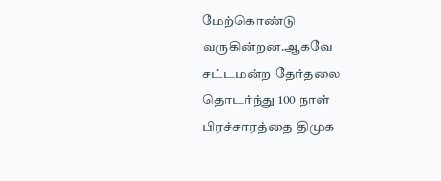மேற்கொண்டு வருகின்றன.ஆகவே சட்டமன்ற தேர்தலை தொடர்ந்து 100 நாள் பிரச்சாரத்தை திமுக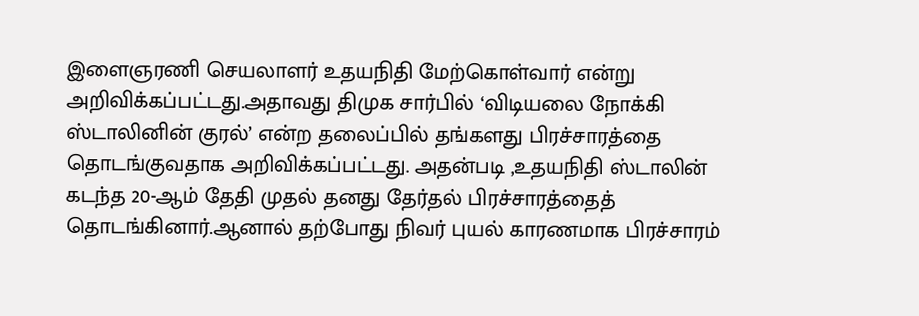இளைஞரணி செயலாளர் உதயநிதி மேற்கொள்வார் என்று அறிவிக்கப்பட்டது.அதாவது திமுக சார்பில் ‘விடியலை நோக்கி ஸ்டாலினின் குரல்’ என்ற தலைப்பில் தங்களது பிரச்சாரத்தை தொடங்குவதாக அறிவிக்கப்பட்டது. அதன்படி ,உதயநிதி ஸ்டாலின் கடந்த 20-ஆம் தேதி முதல் தனது தேர்தல் பிரச்சாரத்தைத் தொடங்கினார்.ஆனால் தற்போது நிவர் புயல் காரணமாக பிரச்சாரம்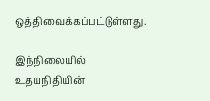ஒத்திவைக்கப்பட்டுள்ளது.

இந்நிலையில் உதயநிதியின்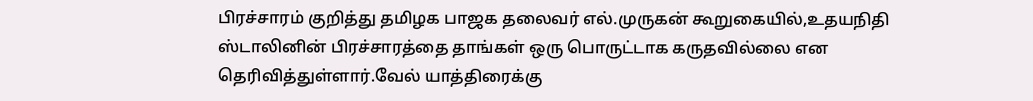பிரச்சாரம் குறித்து தமிழக பாஜக தலைவர் எல்.முருகன் கூறுகையில்,உதயநிதி ஸ்டாலினின் பிரச்சாரத்தை தாங்கள் ஒரு பொருட்டாக கருதவில்லை என தெரிவித்துள்ளார்.வேல் யாத்திரைக்கு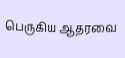பெருகிய ஆதரவை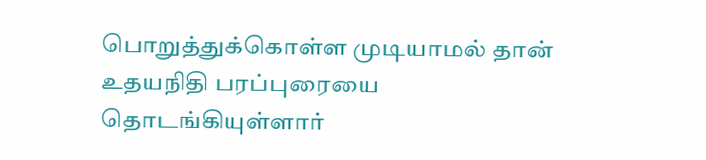பொறுத்துக்கொள்ள முடியாமல் தான் உதயநிதி பரப்புரையை தொடங்கியுள்ளார்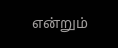என்றும்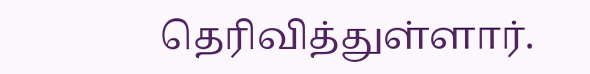தெரிவித்துள்ளார்.